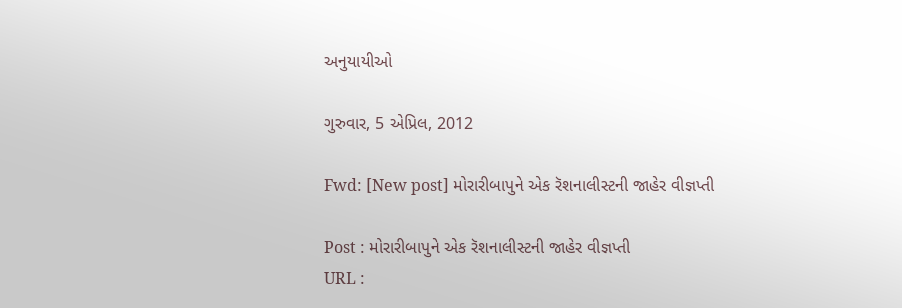અનુયાયીઓ

ગુરુવાર, 5 એપ્રિલ, 2012

Fwd: [New post] મોરારીબાપુને એક રૅશનાલીસ્ટની જાહેર વીજ્ઞપ્તી

Post : મોરારીબાપુને એક રૅશનાલીસ્ટની જાહેર વીજ્ઞપ્તી
URL :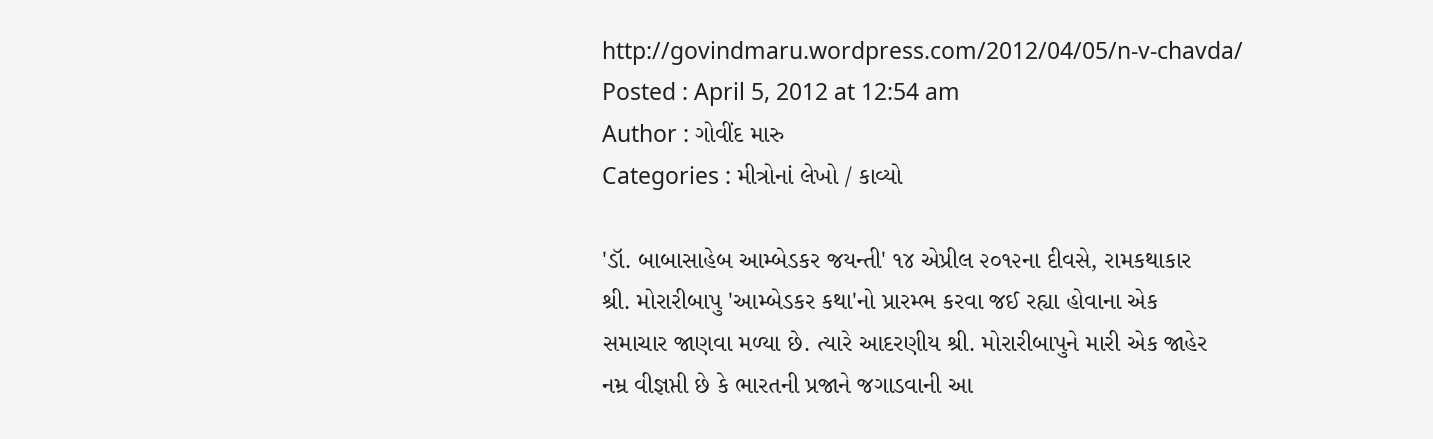http://govindmaru.wordpress.com/2012/04/05/n-v-chavda/
Posted : April 5, 2012 at 12:54 am
Author : ગોવીંદ મારુ
Categories : મીત્રોનાં લેખો / કાવ્યો

'ડૉ. બાબાસાહેબ આમ્બેડકર જયન્તી' ૧૪ એપ્રીલ ૨૦૧૨ના દીવસે, રામકથાકાર
શ્રી. મોરારીબાપુ 'આમ્બેડકર કથા'નો પ્રારમ્ભ કરવા જઈ રહ્યા હોવાના એક
સમાચાર જાણવા મળ્યા છે. ત્યારે આદરણીય શ્રી. મોરારીબાપુને મારી એક જાહેર
નમ્ર વીજ્ઞપ્તી છે કે ભારતની પ્રજાને જગાડવાની આ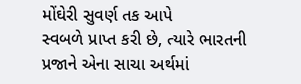મોંઘેરી સુવર્ણ તક આપે
સ્વબળે પ્રાપ્ત કરી છે, ત્યારે ભારતની પ્રજાને એના સાચા અર્થમાં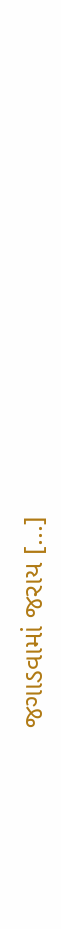જગાડવામાં જરાય [...]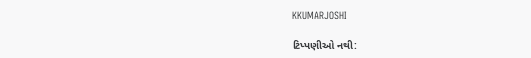KKUMARJOSHI

ટિપ્પણીઓ નથી: